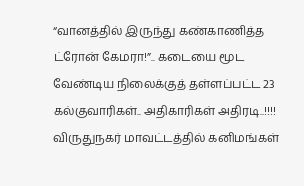“வானத்தில் இருந்து கண்காணித்த ட்ரோன் கேமரா!”.. கடையை மூட வேண்டிய நிலைக்குத் தள்ளப்பட்ட 23 கல்குவாரிகள்.. அதிகாரிகள் அதிரடி..!!!!
விருதுநகர் மாவட்டத்தில் கனிமங்கள்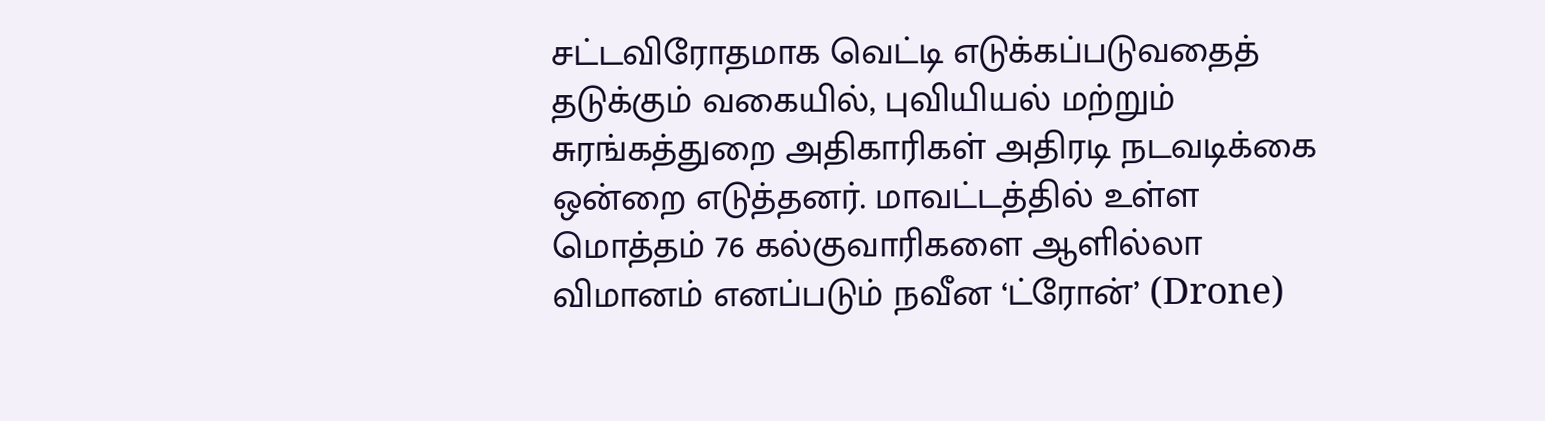சட்டவிரோதமாக வெட்டி எடுக்கப்படுவதைத் தடுக்கும் வகையில், புவியியல் மற்றும் சுரங்கத்துறை அதிகாரிகள் அதிரடி நடவடிக்கை ஒன்றை எடுத்தனர். மாவட்டத்தில் உள்ள மொத்தம் 76 கல்குவாரிகளை ஆளில்லா விமானம் எனப்படும் நவீன ‘ட்ரோன்’ (Drone)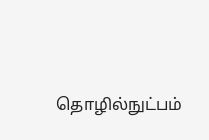தொழில்நுட்பம்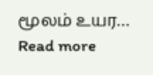மூலம் உயர…
Read more